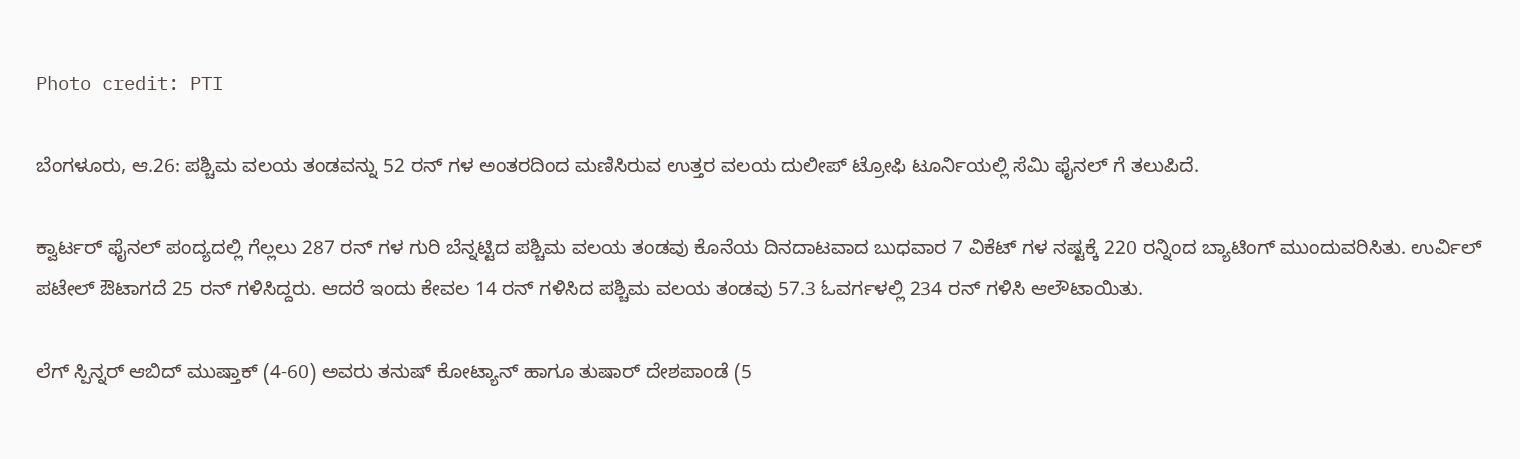Photo credit: PTI

ಬೆಂಗಳೂರು, ಆ.26: ಪಶ್ಚಿಮ ವಲಯ ತಂಡವನ್ನು 52 ರನ್ ಗಳ ಅಂತರದಿಂದ ಮಣಿಸಿರುವ ಉತ್ತರ ವಲಯ ದುಲೀಪ್ ಟ್ರೋಫಿ ಟೂರ್ನಿಯಲ್ಲಿ ಸೆಮಿ ಫೈನಲ್‌ ಗೆ ತಲುಪಿದೆ.

ಕ್ವಾರ್ಟರ್ ಫೈನಲ್ ಪಂದ್ಯದಲ್ಲಿ ಗೆಲ್ಲಲು 287 ರನ್ ಗಳ ಗುರಿ ಬೆನ್ನಟ್ಟಿದ ಪಶ್ಚಿಮ ವಲಯ ತಂಡವು ಕೊನೆಯ ದಿನದಾಟವಾದ ಬುಧವಾರ 7 ವಿಕೆಟ್ ಗಳ ನಷ್ಟಕ್ಕೆ 220 ರನ್ನಿಂದ ಬ್ಯಾಟಿಂಗ್ ಮುಂದುವರಿಸಿತು. ಉರ್ವಿಲ್ ಪಟೇಲ್ ಔಟಾಗದೆ 25 ರನ್ ಗಳಿಸಿದ್ದರು. ಆದರೆ ಇಂದು ಕೇವಲ 14 ರನ್ ಗಳಿಸಿದ ಪಶ್ಚಿಮ ವಲಯ ತಂಡವು 57.3 ಓವರ್ಗಳಲ್ಲಿ 234 ರನ್ ಗಳಿಸಿ ಆಲೌಟಾಯಿತು.

ಲೆಗ್ ಸ್ಪಿನ್ನರ್ ಆಬಿದ್ ಮುಷ್ತಾಕ್ (4-60) ಅವರು ತನುಷ್ ಕೋಟ್ಯಾನ್ ಹಾಗೂ ತುಷಾರ್ ದೇಶಪಾಂಡೆ (5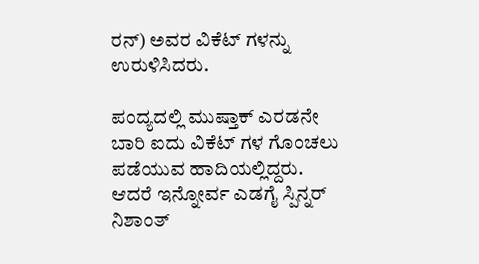ರನ್) ಅವರ ವಿಕೆಟ್ ಗಳನ್ನು ಉರುಳಿಸಿದರು.

ಪಂದ್ಯದಲ್ಲಿ ಮುಷ್ತಾಕ್ ಎರಡನೇ ಬಾರಿ ಐದು ವಿಕೆಟ್ ಗಳ ಗೊಂಚಲು ಪಡೆಯುವ ಹಾದಿಯಲ್ಲಿದ್ದರು. ಆದರೆ ಇನ್ನೋರ್ವ ಎಡಗೈ ಸ್ಪಿನ್ನರ್ ನಿಶಾಂತ್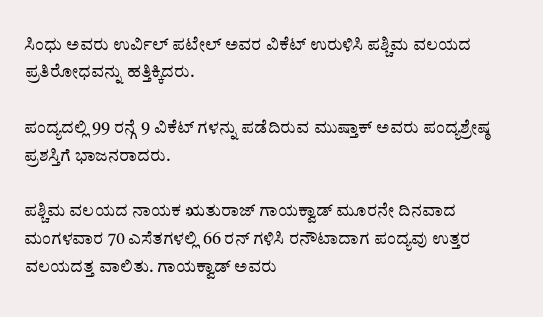ಸಿಂಧು ಅವರು ಉರ್ವಿಲ್ ಪಟೇಲ್ ಅವರ ವಿಕೆಟ್ ಉರುಳಿಸಿ ಪಶ್ಚಿಮ ವಲಯದ ಪ್ರತಿರೋಧವನ್ನು ಹತ್ತಿಕ್ಕಿದರು.

ಪಂದ್ಯದಲ್ಲಿ 99 ರನ್ಗೆ 9 ವಿಕೆಟ್ ಗಳನ್ನು ಪಡೆದಿರುವ ಮುಷ್ತಾಕ್ ಅವರು ಪಂದ್ಯಶ್ರೇಷ್ಠ ಪ್ರಶಸ್ತಿಗೆ ಭಾಜನರಾದರು.

ಪಶ್ಚಿಮ ವಲಯದ ನಾಯಕ ಋತುರಾಜ್ ಗಾಯಕ್ವಾಡ್ ಮೂರನೇ ದಿನವಾದ ಮಂಗಳವಾರ 70 ಎಸೆತಗಳಲ್ಲಿ 66 ರನ್ ಗಳಿಸಿ ರನೌಟಾದಾಗ ಪಂದ್ಯವು ಉತ್ತರ ವಲಯದತ್ತ ವಾಲಿತು. ಗಾಯಕ್ವಾಡ್ ಅವರು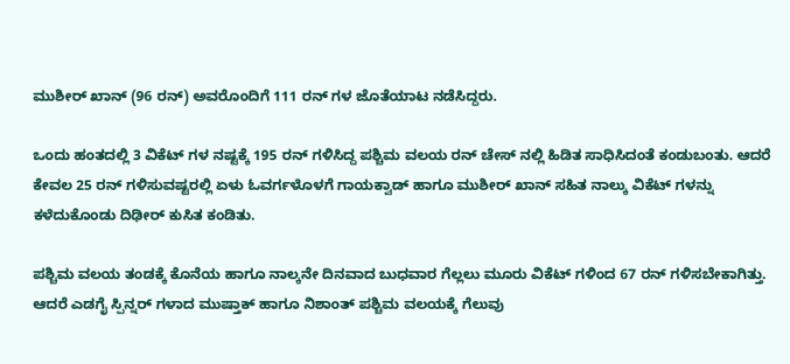ಮುಶೀರ್ ಖಾನ್ (96 ರನ್) ಅವರೊಂದಿಗೆ 111 ರನ್ ಗಳ ಜೊತೆಯಾಟ ನಡೆಸಿದ್ದರು.

ಒಂದು ಹಂತದಲ್ಲಿ 3 ವಿಕೆಟ್ ಗಳ ನಷ್ಟಕ್ಕೆ 195 ರನ್ ಗಳಿಸಿದ್ದ ಪಶ್ಚಿಮ ವಲಯ ರನ್ ಚೇಸ್ ನಲ್ಲಿ ಹಿಡಿತ ಸಾಧಿಸಿದಂತೆ ಕಂಡುಬಂತು. ಆದರೆ ಕೇವಲ 25 ರನ್ ಗಳಿಸುವಷ್ಟರಲ್ಲಿ ಏಳು ಓವರ್ಗಳೊಳಗೆ ಗಾಯಕ್ವಾಡ್ ಹಾಗೂ ಮುಶೀರ್ ಖಾನ್ ಸಹಿತ ನಾಲ್ಕು ವಿಕೆಟ್ ಗಳನ್ನು ಕಳೆದುಕೊಂಡು ದಿಢೀರ್ ಕುಸಿತ ಕಂಡಿತು.

ಪಶ್ಚಿಮ ವಲಯ ತಂಡಕ್ಕೆ ಕೊನೆಯ ಹಾಗೂ ನಾಲ್ಕನೇ ದಿನವಾದ ಬುಧವಾರ ಗೆಲ್ಲಲು ಮೂರು ವಿಕೆಟ್ ಗಳಿಂದ 67 ರನ್ ಗಳಿಸಬೇಕಾಗಿತ್ತು. ಆದರೆ ಎಡಗೈ ಸ್ಪಿನ್ನರ್ ಗಳಾದ ಮುಷ್ತಾಕ್ ಹಾಗೂ ನಿಶಾಂತ್ ಪಶ್ಚಿಮ ವಲಯಕ್ಕೆ ಗೆಲುವು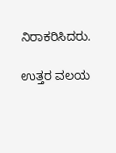ನಿರಾಕರಿಸಿದರು.

ಉತ್ತರ ವಲಯ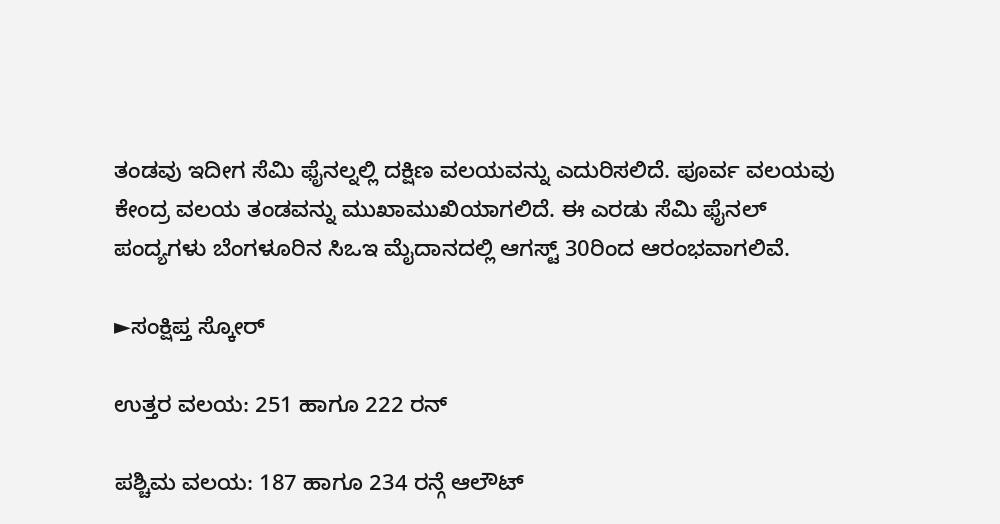ತಂಡವು ಇದೀಗ ಸೆಮಿ ಫೈನಲ್ನಲ್ಲಿ ದಕ್ಷಿಣ ವಲಯವನ್ನು ಎದುರಿಸಲಿದೆ. ಪೂರ್ವ ವಲಯವು ಕೇಂದ್ರ ವಲಯ ತಂಡವನ್ನು ಮುಖಾಮುಖಿಯಾಗಲಿದೆ. ಈ ಎರಡು ಸೆಮಿ ಫೈನಲ್ ಪಂದ್ಯಗಳು ಬೆಂಗಳೂರಿನ ಸಿಒಇ ಮೈದಾನದಲ್ಲಿ ಆಗಸ್ಟ್ 30ರಿಂದ ಆರಂಭವಾಗಲಿವೆ.

►ಸಂಕ್ಷಿಪ್ತ ಸ್ಕೋರ್

ಉತ್ತರ ವಲಯ: 251 ಹಾಗೂ 222 ರನ್

ಪಶ್ಚಿಮ ವಲಯ: 187 ಹಾಗೂ 234 ರನ್ಗೆ ಆಲೌಟ್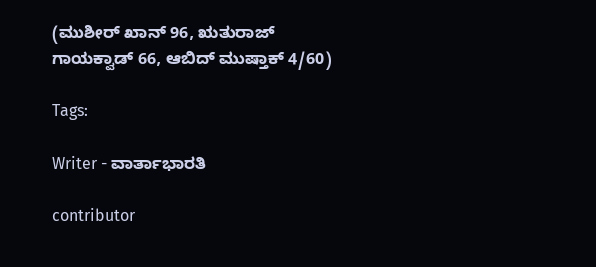(ಮುಶೀರ್ ಖಾನ್ 96, ಋತುರಾಜ್ ಗಾಯಕ್ವಾಡ್ 66, ಆಬಿದ್ ಮುಷ್ತಾಕ್ 4/60)

Tags:

Writer - ವಾರ್ತಾಭಾರತಿ

contributor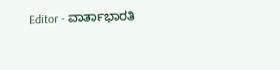Editor - ವಾರ್ತಾಭಾರತಿ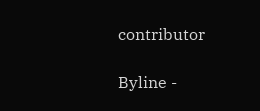contributor

Byline -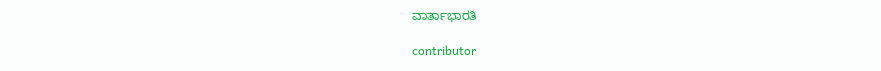ವಾರ್ತಾಭಾರತಿ

contributor